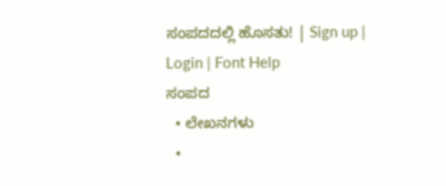ಸಂಪದದಲ್ಲಿ ಹೊಸತು! | Sign up | Login | Font Help
ಸಂಪದ
  • ಲೇಖನಗಳು
  •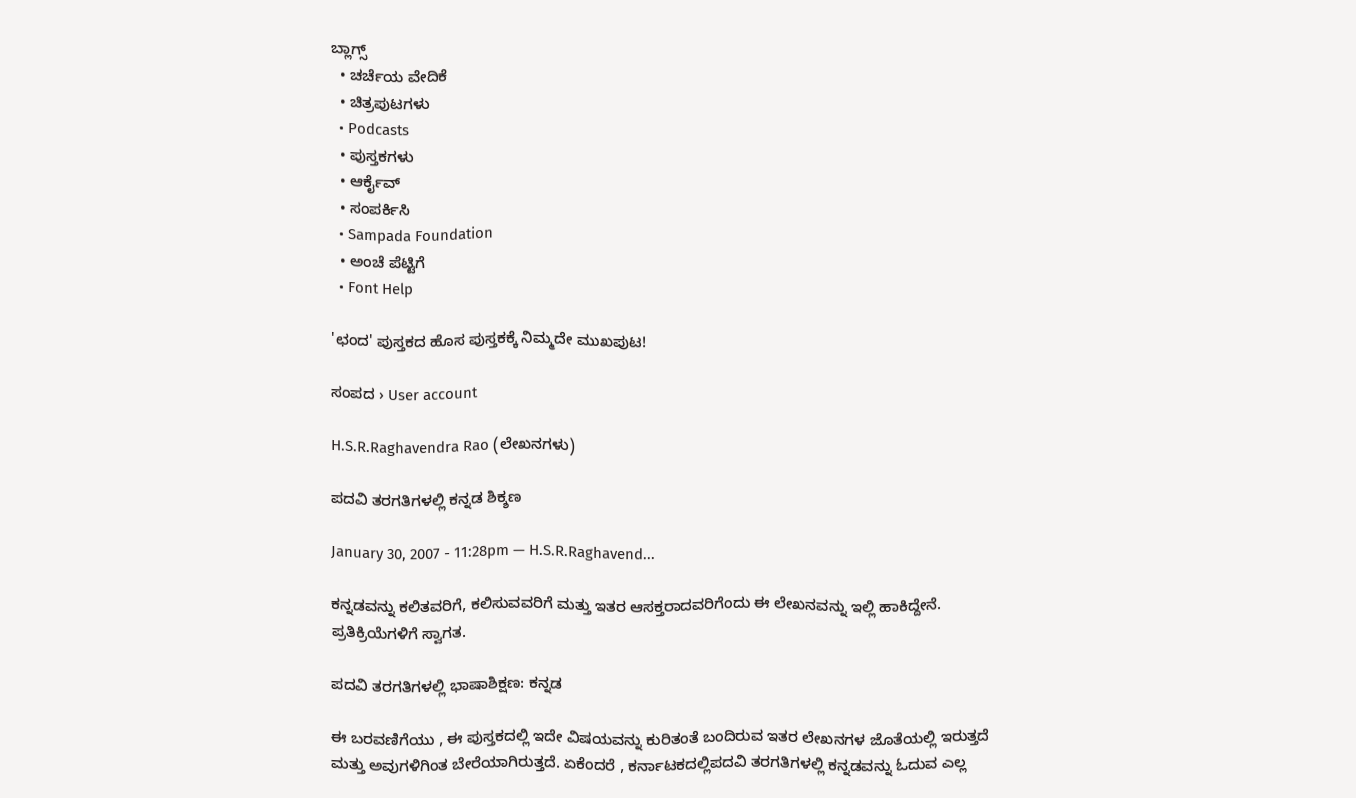ಬ್ಲಾಗ್ಸ್
  • ಚರ್ಚೆಯ ವೇದಿಕೆ
  • ಚಿತ್ರಪುಟಗಳು
  • Podcasts
  • ಪುಸ್ತಕಗಳು
  • ಆರ್ಕೈವ್
  • ಸಂಪರ್ಕಿಸಿ
  • Sampada Foundation
  • ಅಂಚೆ ಪೆಟ್ಟಿಗೆ
  • Font Help

'ಛಂದ' ಪುಸ್ತಕದ ಹೊಸ ಪುಸ್ತಕಕ್ಕೆ ನಿಮ್ಮದೇ ಮುಖಪುಟ!

ಸಂಪದ › User account

H.S.R.Raghavendra Rao (ಲೇಖನಗಳು)

ಪದವಿ ತರಗತಿಗಳಲ್ಲಿ ಕನ್ನಡ ಶಿಕ್ಶಣ

January 30, 2007 - 11:28pm — H.S.R.Raghavend...

ಕನ್ನಡವನ್ನು ಕಲಿತವರಿಗೆ, ಕಲಿಸುವವರಿಗೆ ಮತ್ತು ಇತರ ಆಸಕ್ತರಾದವರಿಗೆಂದು ಈ ಲೇಖನವನ್ನು ಇಲ್ಲಿ ಹಾಕಿದ್ದೇನೆ. ಪ್ರತಿಕ್ರಿಯೆಗಳಿಗೆ ಸ್ವಾಗತ.

ಪದವಿ ತರಗತಿಗಳಲ್ಲಿ ಭಾಷಾಶಿಕ್ಷಣ: ಕನ್ನಡ

ಈ ಬರವಣಿಗೆಯು , ಈ ಪುಸ್ತಕದಲ್ಲಿ ಇದೇ ವಿಷಯವನ್ನು ಕುರಿತಂತೆ ಬಂದಿರುವ ಇತರ ಲೇಖನಗಳ ಜೊತೆಯಲ್ಲಿ ಇರುತ್ತದೆ ಮತ್ತು ಅವುಗಳಿಗಿಂತ ಬೇರೆಯಾಗಿರುತ್ತದೆ. ಏಕೆಂದರೆ , ಕರ್ನಾಟಕದಲ್ಲಿಪದವಿ ತರಗತಿಗಳಲ್ಲಿ ಕನ್ನಡವನ್ನು ಓದುವ ಎಲ್ಲ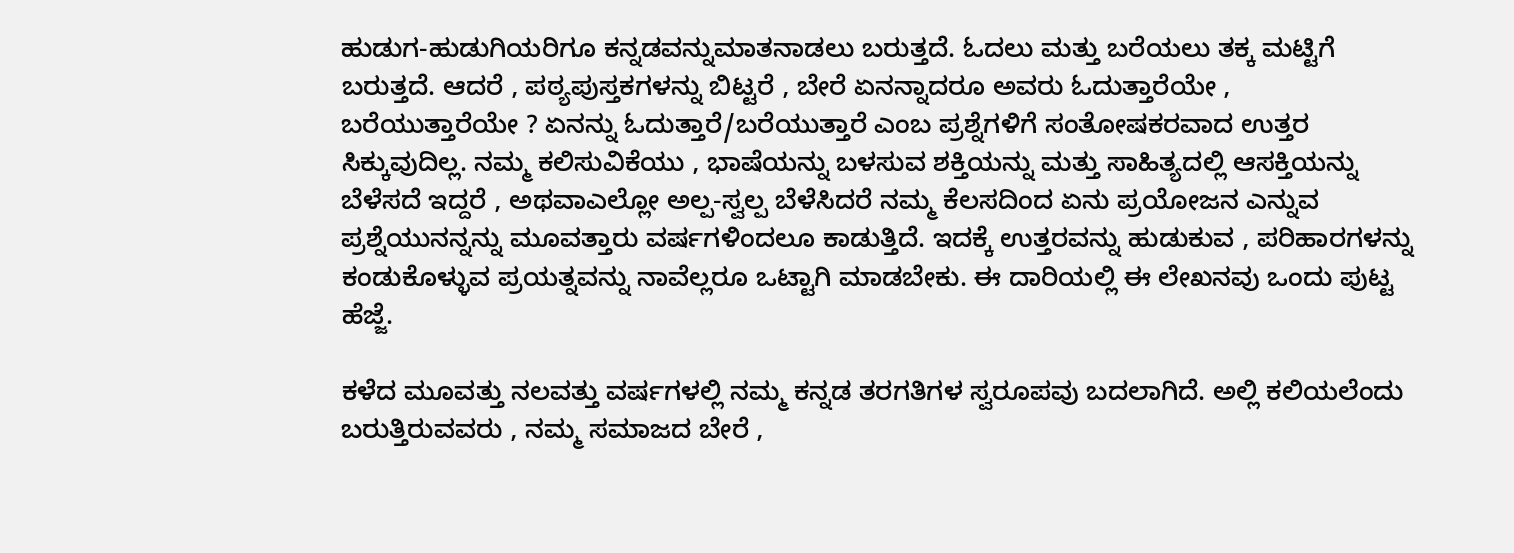ಹುಡುಗ-ಹುಡುಗಿಯರಿಗೂ ಕನ್ನಡವನ್ನುಮಾತನಾಡಲು ಬರುತ್ತದೆ. ಓದಲು ಮತ್ತು ಬರೆಯಲು ತಕ್ಕ ಮಟ್ಟಿಗೆ ಬರುತ್ತದೆ. ಆದರೆ , ಪಠ್ಯಪುಸ್ತಕಗಳನ್ನು ಬಿಟ್ಟರೆ , ಬೇರೆ ಏನನ್ನಾದರೂ ಅವರು ಓದುತ್ತಾರೆಯೇ , ಬರೆಯುತ್ತಾರೆಯೇ ? ಏನನ್ನು ಓದುತ್ತಾರೆ/ಬರೆಯುತ್ತಾರೆ ಎಂಬ ಪ್ರಶ್ನೆಗಳಿಗೆ ಸಂತೋಷಕರವಾದ ಉತ್ತರ ಸಿಕ್ಕುವುದಿಲ್ಲ. ನಮ್ಮ ಕಲಿಸುವಿಕೆಯು , ಭಾಷೆಯನ್ನು ಬಳಸುವ ಶಕ್ತಿಯನ್ನು ಮತ್ತು ಸಾಹಿತ್ಯದಲ್ಲಿ ಆಸಕ್ತಿಯನ್ನು ಬೆಳೆಸದೆ ಇದ್ದರೆ , ಅಥವಾಎಲ್ಲೋ ಅಲ್ಪ-ಸ್ವಲ್ಪ ಬೆಳೆಸಿದರೆ ನಮ್ಮ ಕೆಲಸದಿಂದ ಏನು ಪ್ರಯೋಜನ ಎನ್ನುವ ಪ್ರಶ್ನೆಯುನನ್ನನ್ನು ಮೂವತ್ತಾರು ವರ್ಷಗಳಿಂದಲೂ ಕಾಡುತ್ತಿದೆ. ಇದಕ್ಕೆ ಉತ್ತರವನ್ನು ಹುಡುಕುವ , ಪರಿಹಾರಗಳನ್ನು ಕಂಡುಕೊಳ್ಳುವ ಪ್ರಯತ್ನವನ್ನು ನಾವೆಲ್ಲರೂ ಒಟ್ಟಾಗಿ ಮಾಡಬೇಕು. ಈ ದಾರಿಯಲ್ಲಿ ಈ ಲೇಖನವು ಒಂದು ಪುಟ್ಟ ಹೆಜ್ಜೆ.

ಕಳೆದ ಮೂವತ್ತು ನಲವತ್ತು ವರ್ಷಗಳಲ್ಲಿ ನಮ್ಮ ಕನ್ನಡ ತರಗತಿಗಳ ಸ್ವರೂಪವು ಬದಲಾಗಿದೆ. ಅಲ್ಲಿ ಕಲಿಯಲೆಂದು ಬರುತ್ತಿರುವವರು , ನಮ್ಮ ಸಮಾಜದ ಬೇರೆ ,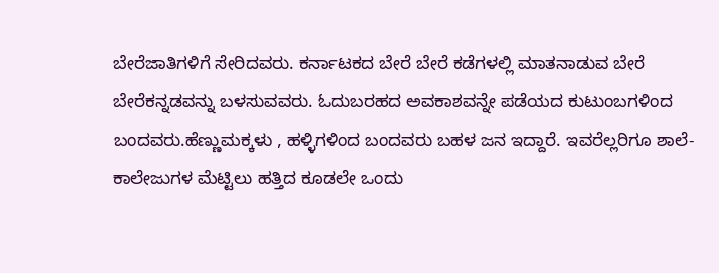ಬೇರೆಜಾತಿಗಳಿಗೆ ಸೇರಿದವರು. ಕರ್ನಾಟಕದ ಬೇರೆ ಬೇರೆ ಕಡೆಗಳಲ್ಲಿ ಮಾತನಾಡುವ ಬೇರೆ ಬೇರೆಕನ್ನಡವನ್ನು ಬಳಸುವವರು. ಓದುಬರಹದ ಅವಕಾಶವನ್ನೇ ಪಡೆಯದ ಕುಟುಂಬಗಳಿಂದ ಬಂದವರು.ಹೆಣ್ಣುಮಕ್ಕಳು , ಹಳ್ಳಿಗಳಿಂದ ಬಂದವರು ಬಹಳ ಜನ ಇದ್ದಾರೆ. ಇವರೆಲ್ಲರಿಗೂ ಶಾಲೆ-ಕಾಲೇಜುಗಳ ಮೆಟ್ಟಿಲು ಹತ್ತಿದ ಕೂಡಲೇ ಒಂದು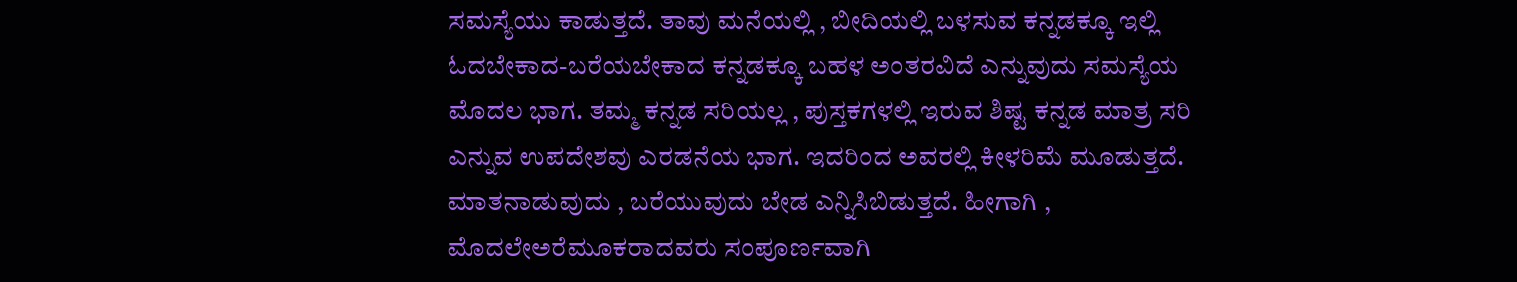ಸಮಸ್ಯೆಯು ಕಾಡುತ್ತದೆ. ತಾವು ಮನೆಯಲ್ಲಿ , ಬೀದಿಯಲ್ಲಿ ಬಳಸುವ ಕನ್ನಡಕ್ಕೂ ಇಲ್ಲಿ ಓದಬೇಕಾದ-ಬರೆಯಬೇಕಾದ ಕನ್ನಡಕ್ಕೂ ಬಹಳ ಅಂತರವಿದೆ ಎನ್ನುವುದು ಸಮಸ್ಯೆಯ ಮೊದಲ ಭಾಗ. ತಮ್ಮ ಕನ್ನಡ ಸರಿಯಲ್ಲ , ಪುಸ್ತಕಗಳಲ್ಲಿ ಇರುವ ಶಿಷ್ಟ ಕನ್ನಡ ಮಾತ್ರ ಸರಿ ಎನ್ನುವ ಉಪದೇಶವು ಎರಡನೆಯ ಭಾಗ. ಇದರಿಂದ ಅವರಲ್ಲಿ ಕೀಳರಿಮೆ ಮೂಡುತ್ತದೆ. ಮಾತನಾಡುವುದು , ಬರೆಯುವುದು ಬೇಡ ಎನ್ನಿಸಿಬಿಡುತ್ತದೆ. ಹೀಗಾಗಿ , ಮೊದಲೇಅರೆಮೂಕರಾದವರು ಸಂಪೂರ್ಣವಾಗಿ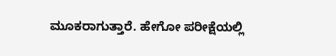ಮೂಕರಾಗುತ್ತಾರೆ. ಹೇಗೋ ಪರೀಕ್ಷೆಯಲ್ಲಿ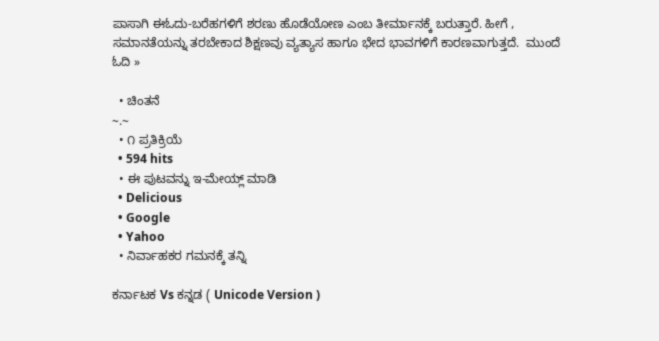ಪಾಸಾಗಿ ಈಓದು-ಬರೆಹಗಳಿಗೆ ಶರಣು ಹೊಡೆಯೋಣ ಎಂಬ ತೀರ್ಮಾನಕ್ಕೆ ಬರುತ್ತಾರೆ. ಹೀಗೆ , ಸಮಾನತೆಯನ್ನು ತರಬೇಕಾದ ಶಿಕ್ಷಣವು ವ್ಯತ್ಯಾಸ ಹಾಗೂ ಭೇದ ಭಾವಗಳಿಗೆ ಕಾರಣವಾಗುತ್ತದೆ.  ಮುಂದೆ ಓದಿ »

  • ಚಿಂತನೆ
~.~
  • ೧ ಪ್ರತಿಕ್ರಿಯೆ
  • 594 hits
  • ಈ ಪುಟವನ್ನು ಇ-ಮೇಯ್ಲ್ ಮಾಡಿ
  • Delicious
  • Google
  • Yahoo
  • ನಿರ್ವಾಹಕರ ಗಮನಕ್ಕೆ ತನ್ನಿ

ಕರ್ನಾಟಕ Vs ಕನ್ನಡ ( Unicode Version )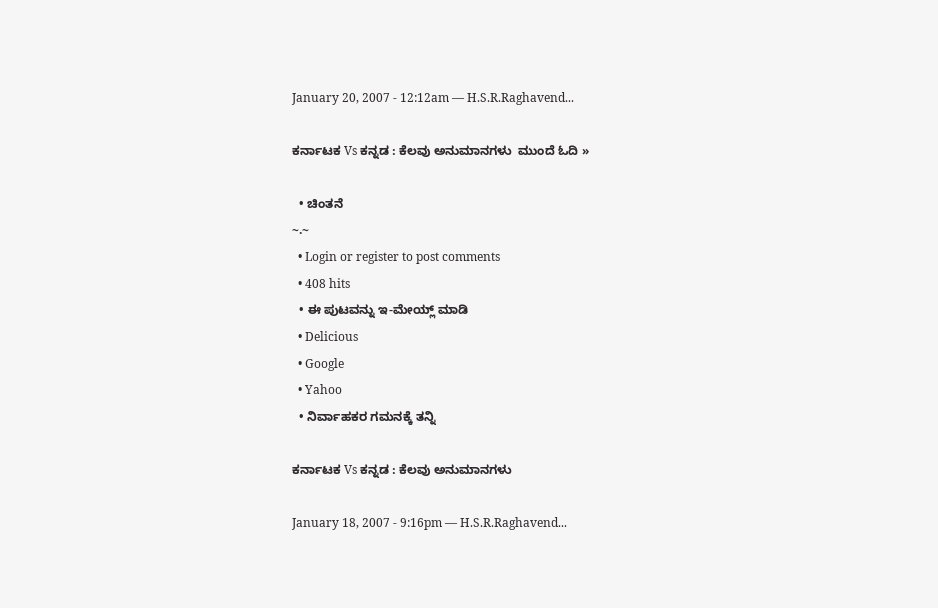January 20, 2007 - 12:12am — H.S.R.Raghavend...

ಕರ್ನಾಟಕ Vs ಕನ್ನಡ : ಕೆಲವು ಅನುಮಾನಗಳು  ಮುಂದೆ ಓದಿ »

  • ಚಿಂತನೆ
~.~
  • Login or register to post comments
  • 408 hits
  • ಈ ಪುಟವನ್ನು ಇ-ಮೇಯ್ಲ್ ಮಾಡಿ
  • Delicious
  • Google
  • Yahoo
  • ನಿರ್ವಾಹಕರ ಗಮನಕ್ಕೆ ತನ್ನಿ

ಕರ್ನಾಟಕ Vs ಕನ್ನಡ : ಕೆಲವು ಅನುಮಾನಗಳು

January 18, 2007 - 9:16pm — H.S.R.Raghavend...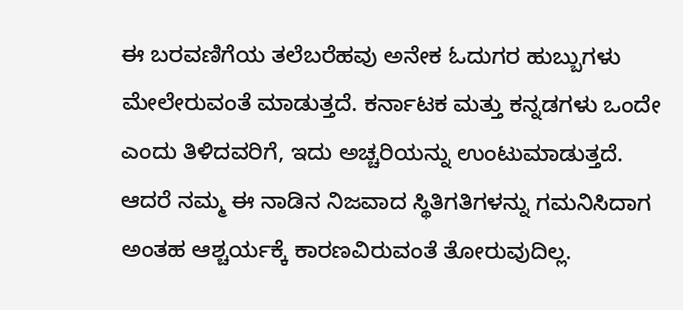ಈ ಬರವಣಿಗೆಯ ತಲೆಬರೆಹವು ಅನೇಕ ಓದುಗರ ಹುಬ್ಬುಗಳು ಮೇಲೇರುವಂತೆ ಮಾಡುತ್ತದೆ. ಕರ್ನಾಟಕ ಮತ್ತು ಕನ್ನಡಗಳು ಒಂದೇ ಎಂದು ತಿಳಿದವರಿಗೆ, ಇದು ಅಚ್ಚರಿಯನ್ನು ಉಂಟುಮಾಡುತ್ತದೆ. ಆದರೆ ನಮ್ಮ ಈ ನಾಡಿನ ನಿಜವಾದ ಸ್ಥಿತಿಗತಿಗಳನ್ನು ಗಮನಿಸಿದಾಗ ಅಂತಹ ಆಶ್ಚರ್ಯಕ್ಕೆ ಕಾರಣವಿರುವಂತೆ ತೋರುವುದಿಲ್ಲ.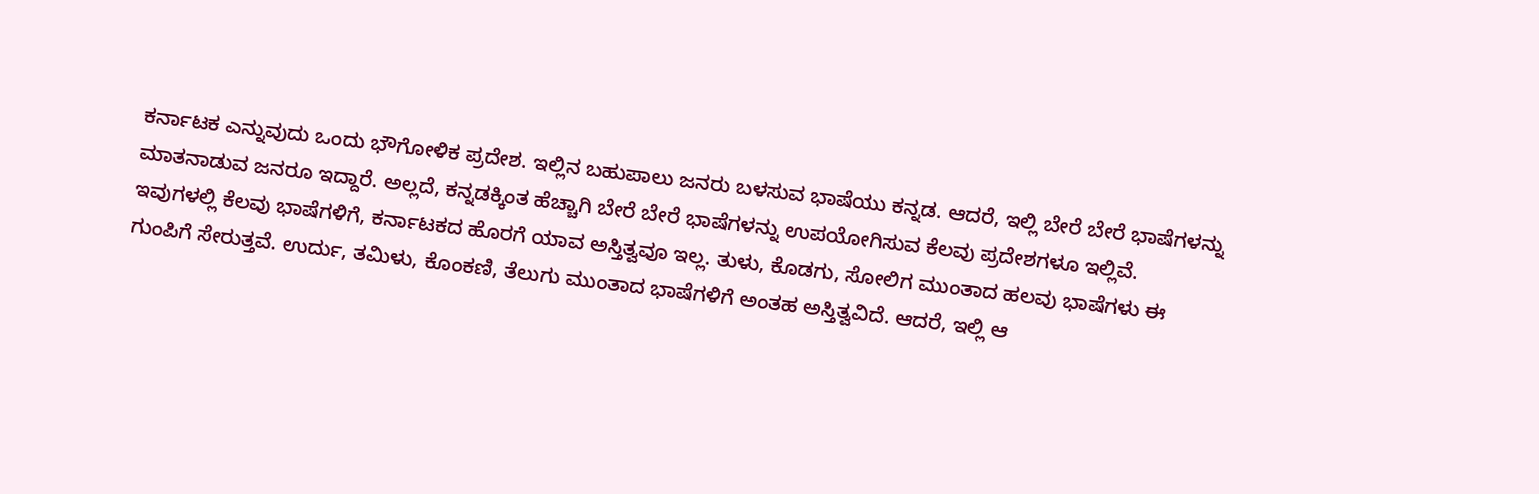ಕರ್ನಾಟಕ ಎನ್ನುವುದು ಒಂದು ಭೌಗೋಳಿಕ ಪ್ರದೇಶ. ಇಲ್ಲಿನ ಬಹುಪಾಲು ಜನರು ಬಳಸುವ ಭಾಷೆಯು ಕನ್ನಡ. ಆದರೆ, ಇಲ್ಲಿ ಬೇರೆ ಬೇರೆ ಭಾಷೆಗಳನ್ನು ಮಾತನಾಡುವ ಜನರೂ ಇದ್ದಾರೆ. ಅಲ್ಲದೆ, ಕನ್ನಡಕ್ಕಿಂತ ಹೆಚ್ಚಾಗಿ ಬೇರೆ ಬೇರೆ ಭಾಷೆಗಳನ್ನು ಉಪಯೋಗಿಸುವ ಕೆಲವು ಪ್ರದೇಶಗಳೂ ಇಲ್ಲಿವೆ. ಇವುಗಳಲ್ಲಿ ಕೆಲವು ಭಾಷೆಗಳಿಗೆ, ಕರ್ನಾಟಕದ ಹೊರಗೆ ಯಾವ ಅಸ್ತಿತ್ವವೂ ಇಲ್ಲ. ತುಳು, ಕೊಡಗು, ಸೋಲಿಗ ಮುಂತಾದ ಹಲವು ಭಾಷೆಗಳು ಈ ಗುಂಪಿಗೆ ಸೇರುತ್ತವೆ. ಉರ್ದು, ತಮಿಳು, ಕೊಂಕಣಿ, ತೆಲುಗು ಮುಂತಾದ ಭಾಷೆಗಳಿಗೆ ಅಂತಹ ಅಸ್ತಿತ್ವವಿದೆ. ಆದರೆ, ಇಲ್ಲಿ ಆ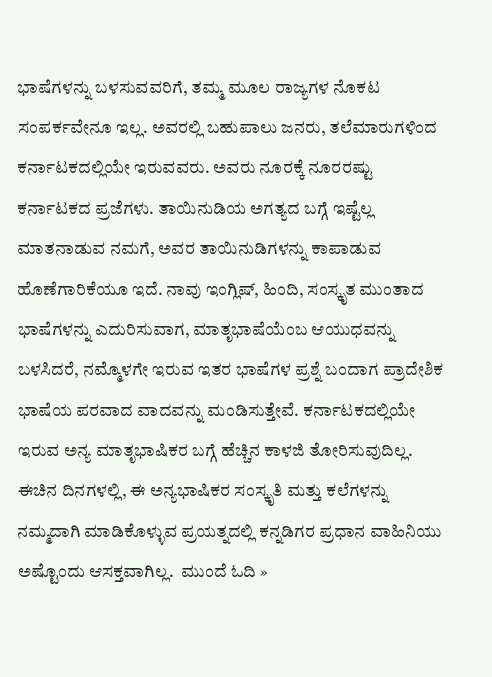ಭಾಷೆಗಳನ್ನು ಬಳಸುವವರಿಗೆ, ತಮ್ಮ ಮೂಲ ರಾಜ್ಯಗಳ ನೊಕಟ ಸಂಪರ್ಕವೇನೂ ಇಲ್ಲ. ಅವರಲ್ಲಿ ಬಹುಪಾಲು ಜನರು, ತಲೆಮಾರುಗಳಿಂದ ಕರ್ನಾಟಕದಲ್ಲಿಯೇ ಇರುವವರು. ಅವರು ನೂರಕ್ಕೆ ನೂರರಷ್ಟು ಕರ್ನಾಟಕದ ಪ್ರಜೆಗಳು. ತಾಯಿನುಡಿಯ ಅಗತ್ಯದ ಬಗ್ಗೆ ಇಷ್ಟೆಲ್ಲ ಮಾತನಾಡುವ ನಮಗೆ, ಅವರ ತಾಯಿನುಡಿಗಳನ್ನು ಕಾಪಾಡುವ ಹೊಣೆಗಾರಿಕೆಯೂ ಇದೆ. ನಾವು ಇಂಗ್ಲಿಷ್, ಹಿಂದಿ, ಸಂಸ್ಕೃತ ಮುಂತಾದ ಭಾಷೆಗಳನ್ನು ಎದುರಿಸುವಾಗ, ಮಾತೃಭಾಷೆಯೆಂಬ ಆಯುಧವನ್ನು ಬಳಸಿದರೆ, ನಮ್ಮೊಳಗೇ ಇರುವ ಇತರ ಭಾಷೆಗಳ ಪ್ರಶ್ನೆ ಬಂದಾಗ ಪ್ರಾದೇಶಿಕ ಭಾಷೆಯ ಪರವಾದ ವಾದವನ್ನು ಮಂಡಿಸುತ್ತೇವೆ. ಕರ್ನಾಟಕದಲ್ಲಿಯೇ ಇರುವ ಅನ್ಯ ಮಾತೃಭಾಷಿಕರ ಬಗ್ಗೆ ಹೆಚ್ಚಿನ ಕಾಳಜಿ ತೋರಿಸುವುದಿಲ್ಲ. ಈಚಿನ ದಿನಗಳಲ್ಲಿ, ಈ ಅನ್ಯಭಾಷಿಕರ ಸಂಸ್ಕೃತಿ ಮತ್ತು ಕಲೆಗಳನ್ನು ನಮ್ಮದಾಗಿ ಮಾಡಿಕೊಳ್ಳುವ ಪ್ರಯತ್ನದಲ್ಲಿ ಕನ್ನಡಿಗರ ಪ್ರಧಾನ ವಾಹಿನಿಯು ಅಷ್ಟೊಂದು ಆಸಕ್ತವಾಗಿಲ್ಲ.  ಮುಂದೆ ಓದಿ »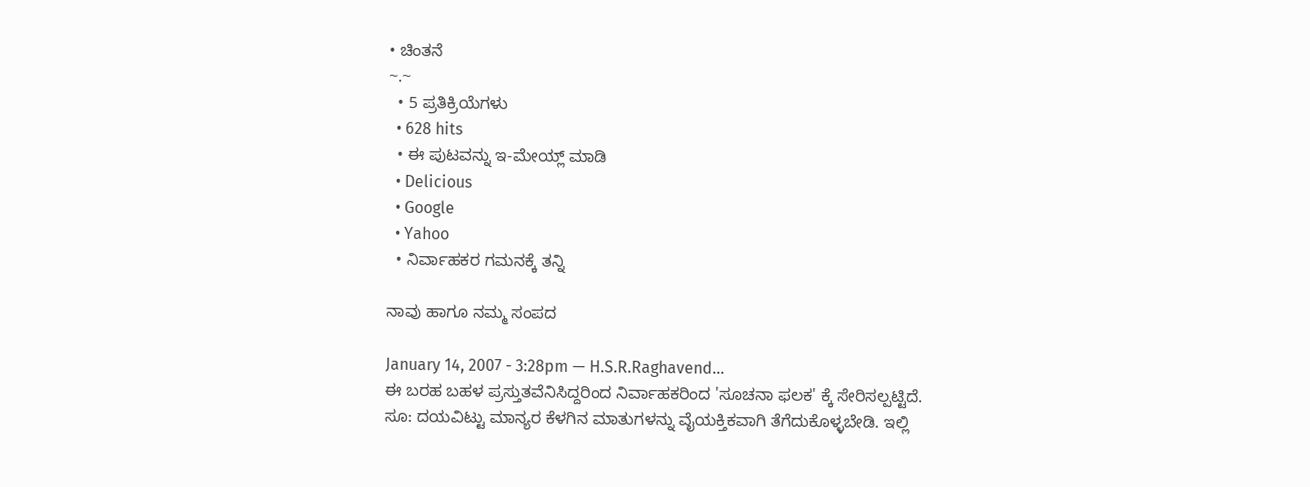• ಚಿಂತನೆ
~.~
  • 5 ಪ್ರತಿಕ್ರಿಯೆಗಳು
  • 628 hits
  • ಈ ಪುಟವನ್ನು ಇ-ಮೇಯ್ಲ್ ಮಾಡಿ
  • Delicious
  • Google
  • Yahoo
  • ನಿರ್ವಾಹಕರ ಗಮನಕ್ಕೆ ತನ್ನಿ

ನಾವು ಹಾಗೂ ನಮ್ಮ ಸಂಪದ

January 14, 2007 - 3:28pm — H.S.R.Raghavend...
ಈ ಬರಹ ಬಹಳ ಪ್ರಸ್ತುತವೆನಿಸಿದ್ದರಿಂದ ನಿರ್ವಾಹಕರಿಂದ 'ಸೂಚನಾ ಫಲಕ' ಕ್ಕೆ ಸೇರಿಸಲ್ಪಟ್ಟಿದೆ.
ಸೂ: ದಯವಿಟ್ಟು ಮಾನ್ಯರ ಕೆಳಗಿನ ಮಾತುಗಳನ್ನು ವೈಯಕ್ತಿಕವಾಗಿ ತೆಗೆದುಕೊಳ್ಳಬೇಡಿ. ಇಲ್ಲಿ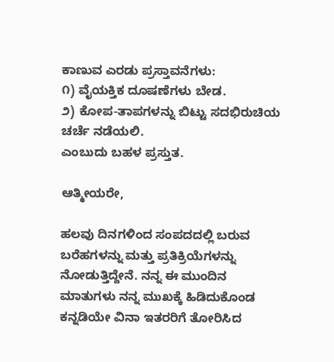ಕಾಣುವ ಎರಡು ಪ್ರಸ್ತಾವನೆಗಳು:
೧) ವೈಯಕ್ತಿಕ ದೂಷಣೆಗಳು ಬೇಡ.
೨) ಕೋಪ-ತಾಪಗಳನ್ನು ಬಿಟ್ಟು ಸದಭಿರುಚಿಯ ಚರ್ಚೆ ನಡೆಯಲಿ.
ಎಂಬುದು ಬಹಳ ಪ್ರಸ್ತುತ.

ಆತ್ಮೀಯರೇ,

ಹಲವು ದಿನಗಳಿಂದ ಸಂಪದದಲ್ಲಿ ಬರುವ ಬರೆಹಗಳನ್ನು ಮತ್ತು ಪ್ರತಿಕ್ರಿಯೆಗಳನ್ನು ನೋಡುತ್ತಿದ್ದೇನೆ. ನನ್ನ ಈ ಮುಂದಿನ ಮಾತುಗಳು ನನ್ನ ಮುಖಕ್ಕೆ ಹಿಡಿದುಕೊಂಡ ಕನ್ನಡಿಯೇ ವಿನಾ ಇತರರಿಗೆ ತೋರಿಸಿದ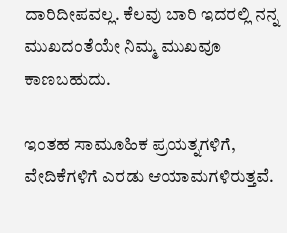ದಾರಿದೀಪವಲ್ಲ. ಕೆಲವು ಬಾರಿ ಇದರಲ್ಲಿ ನನ್ನ ಮುಖದಂತೆಯೇ ನಿಮ್ಮ ಮುಖವೂ ಕಾಣಬಹುದು.

ಇಂತಹ ಸಾಮೂಹಿಕ ಪ್ರಯತ್ನಗಳಿಗೆ, ವೇದಿಕೆಗಳಿಗೆ ಎರಡು ಆಯಾಮಗಳಿರುತ್ತವೆ.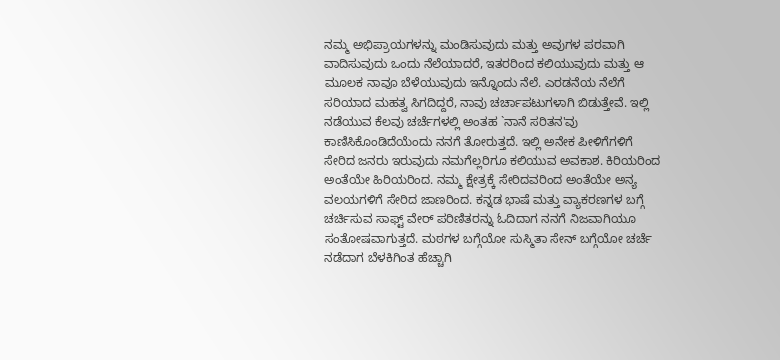ನಮ್ಮ ಅಭಿಪ್ರಾಯಗಳನ್ನು ಮಂಡಿಸುವುದು ಮತ್ತು ಅವುಗಳ ಪರವಾಗಿ ವಾದಿಸುವುದು ಒಂದು ನೆಲೆಯಾದರೆ, ಇತರರಿಂದ ಕಲಿಯುವುದು ಮತ್ತು ಆ ಮೂಲಕ ನಾವೂ ಬೆಳೆಯುವುದು ಇನ್ನೊಂದು ನೆಲೆ. ಎರಡನೆಯ ನೆಲೆಗೆ ಸರಿಯಾದ ಮಹತ್ವ ಸಿಗದಿದ್ದರೆ, ನಾವು ಚರ್ಚಾಪಟುಗಳಾಗಿ ಬಿಡುತ್ತೇವೆ. ಇಲ್ಲಿ ನಡೆಯುವ ಕೆಲವು ಚರ್ಚೆಗಳಲ್ಲಿ ಅಂತಹ `ನಾನೆ ಸರಿತನ'ವು ಕಾಣಿಸಿಕೊಂಡಿದೆಯೆಂದು ನನಗೆ ತೋರುತ್ತದೆ. ಇಲ್ಲಿ ಅನೇಕ ಪೀಳಿಗೆಗಳಿಗೆ ಸೇರಿದ ಜನರು ಇರುವುದು ನಮಗೆಲ್ಲರಿಗೂ ಕಲಿಯುವ ಅವಕಾಶ. ಕಿರಿಯರಿಂದ ಅಂತೆಯೇ ಹಿರಿಯರಿಂದ. ನಮ್ಮ ಕ್ಷೇತ್ರಕ್ಕೆ ಸೇರಿದವರಿಂದ ಅಂತೆಯೇ ಅನ್ಯ ವಲಯಗಳಿಗೆ ಸೇರಿದ ಜಾಣರಿಂದ. ಕನ್ನಡ ಭಾಷೆ ಮತ್ತು ವ್ಯಾಕರಣಗಳ ಬಗ್ಗೆ ಚರ್ಚಿಸುವ ಸಾಫ್ಟ್ ವೇರ್ ಪರಿಣಿತರನ್ನು ಓದಿದಾಗ ನನಗೆ ನಿಜವಾಗಿಯೂ ಸಂತೋಷವಾಗುತ್ತದೆ. ಮಠಗಳ ಬಗ್ಗೆಯೋ ಸುಸ್ಮಿತಾ ಸೇನ್ ಬಗ್ಗೆಯೋ ಚರ್ಚೆ ನಡೆದಾಗ ಬೆಳಕಿಗಿಂತ ಹೆಚ್ಚಾಗಿ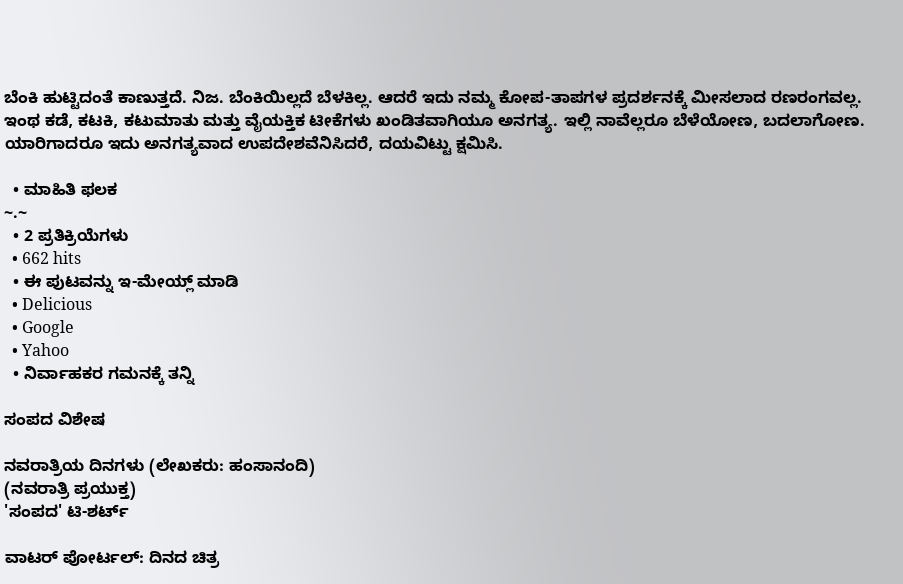ಬೆಂಕಿ ಹುಟ್ಟಿದಂತೆ ಕಾಣುತ್ತದೆ. ನಿಜ. ಬೆಂಕಿಯಿಲ್ಲದೆ ಬೆಳಕಿಲ್ಲ. ಆದರೆ ಇದು ನಮ್ಮ ಕೋಪ-ತಾಪಗಳ ಪ್ರದರ್ಶನಕ್ಕೆ ಮೀಸಲಾದ ರಣರಂಗವಲ್ಲ. ಇಂಥ ಕಡೆ, ಕಟಕಿ, ಕಟುಮಾತು ಮತ್ತು ವೈಯಕ್ತಿಕ ಟೀಕೆಗಳು ಖಂಡಿತವಾಗಿಯೂ ಅನಗತ್ಯ. ಇಲ್ಲಿ ನಾವೆಲ್ಲರೂ ಬೆಳೆಯೋಣ, ಬದಲಾಗೋಣ. ಯಾರಿಗಾದರೂ ಇದು ಅನಗತ್ಯವಾದ ಉಪದೇಶವೆನಿಸಿದರೆ, ದಯವಿಟ್ಟು ಕ್ಷಮಿಸಿ.

  • ಮಾಹಿತಿ ಫಲಕ
~.~
  • 2 ಪ್ರತಿಕ್ರಿಯೆಗಳು
  • 662 hits
  • ಈ ಪುಟವನ್ನು ಇ-ಮೇಯ್ಲ್ ಮಾಡಿ
  • Delicious
  • Google
  • Yahoo
  • ನಿರ್ವಾಹಕರ ಗಮನಕ್ಕೆ ತನ್ನಿ

ಸಂಪದ ವಿಶೇಷ

ನವರಾತ್ರಿಯ ದಿನಗಳು (ಲೇಖಕರು: ಹಂಸಾನಂದಿ)
(ನವರಾತ್ರಿ ಪ್ರಯುಕ್ತ)
'ಸಂಪದ' ಟಿ-ಶರ್ಟ್

ವಾಟರ್ ಪೋರ್ಟಲ್: ದಿನದ ಚಿತ್ರ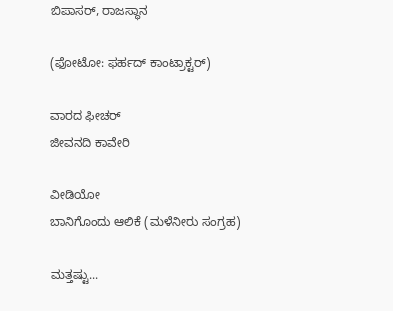ಬಿಪಾಸರ್, ರಾಜಸ್ಥಾನ

(ಫೋಟೋ: ಫರ್ಹದ್ ಕಾಂಟ್ರಾಕ್ಟರ್)

ವಾರದ ಫೀಚರ್
ಜೀವನದಿ ಕಾವೇರಿ

ವೀಡಿಯೋ
ಬಾನಿಗೊಂದು ಆಲಿಕೆ (ಮಳೆನೀರು ಸಂಗ್ರಹ)

ಮತ್ತಷ್ಟು...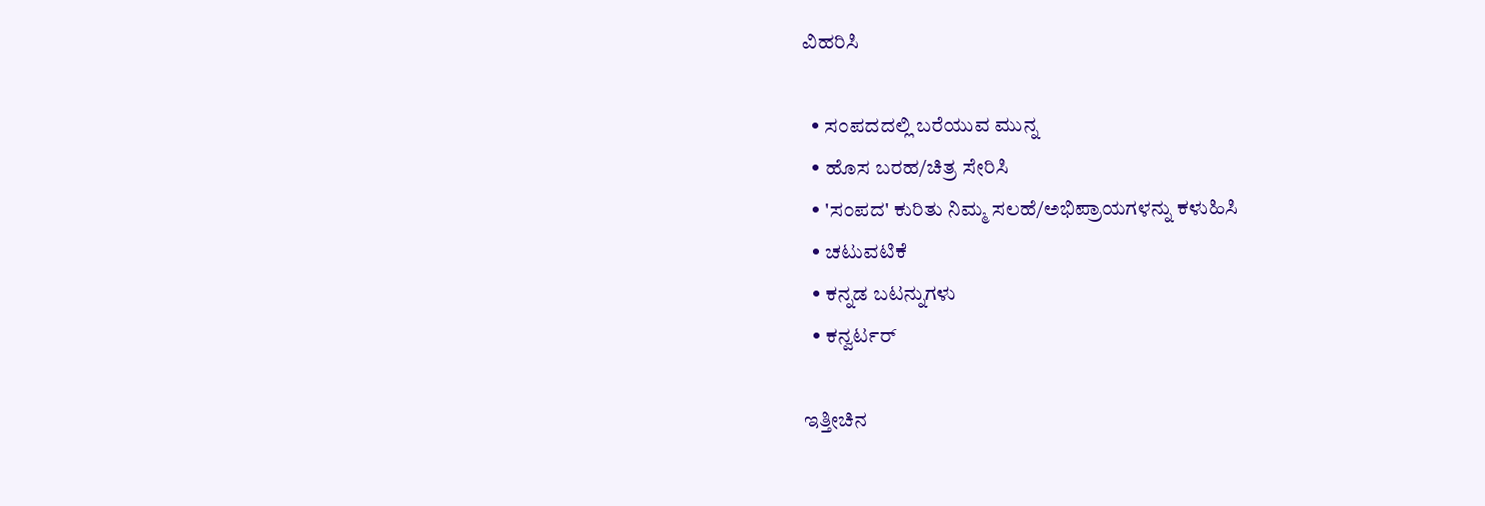ವಿಹರಿಸಿ

  • ಸಂಪದದಲ್ಲಿ ಬರೆಯುವ ಮುನ್ನ
  • ಹೊಸ ಬರಹ/ಚಿತ್ರ ಸೇರಿಸಿ
  • 'ಸಂಪದ' ಕುರಿತು ನಿಮ್ಮ ಸಲಹೆ/ಅಭಿಪ್ರಾಯಗಳನ್ನು ಕಳುಹಿಸಿ
  • ಚಟುವಟಿಕೆ
  • ಕನ್ನಡ ಬಟನ್ನುಗಳು
  • ಕನ್ವರ್ಟರ್

ಇತ್ತೀಚಿನ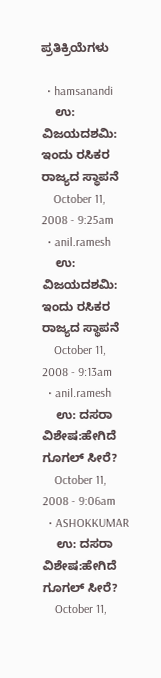ಪ್ರತಿಕ್ರಿಯೆಗಳು

  • hamsanandi
    ಉ: ವಿಜಯದಶಮಿ: ಇಂದು ರಸಿಕರ ರಾಜ್ಯದ ಸ್ಥಾಪನೆ
    October 11, 2008 - 9:25am
  • anil.ramesh
    ಉ: ವಿಜಯದಶಮಿ: ಇಂದು ರಸಿಕರ ರಾಜ್ಯದ ಸ್ಥಾಪನೆ
    October 11, 2008 - 9:13am
  • anil.ramesh
    ಉ: ದಸರಾ ವಿಶೇಷ:ಹೇಗಿದೆ ಗೂಗಲ್ ಸೀರೆ?
    October 11, 2008 - 9:06am
  • ASHOKKUMAR
    ಉ: ದಸರಾ ವಿಶೇಷ:ಹೇಗಿದೆ ಗೂಗಲ್ ಸೀರೆ?
    October 11,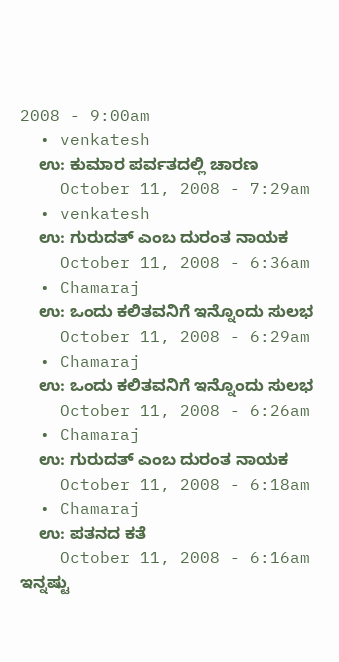2008 - 9:00am
  • venkatesh
    ಉ: ಕುಮಾರ ಪರ್ವತದಲ್ಲಿ ಚಾರಣ
    October 11, 2008 - 7:29am
  • venkatesh
    ಉ: ಗುರುದತ್ ಎಂಬ ದುರಂತ ನಾಯಕ
    October 11, 2008 - 6:36am
  • Chamaraj
    ಉ: ಒಂದು ಕಲಿತವನಿಗೆ ಇನ್ನೊಂದು ಸುಲಭ
    October 11, 2008 - 6:29am
  • Chamaraj
    ಉ: ಒಂದು ಕಲಿತವನಿಗೆ ಇನ್ನೊಂದು ಸುಲಭ
    October 11, 2008 - 6:26am
  • Chamaraj
    ಉ: ಗುರುದತ್ ಎಂಬ ದುರಂತ ನಾಯಕ
    October 11, 2008 - 6:18am
  • Chamaraj
    ಉ: ಪತನದ ಕತೆ
    October 11, 2008 - 6:16am
ಇನ್ನಷ್ಟು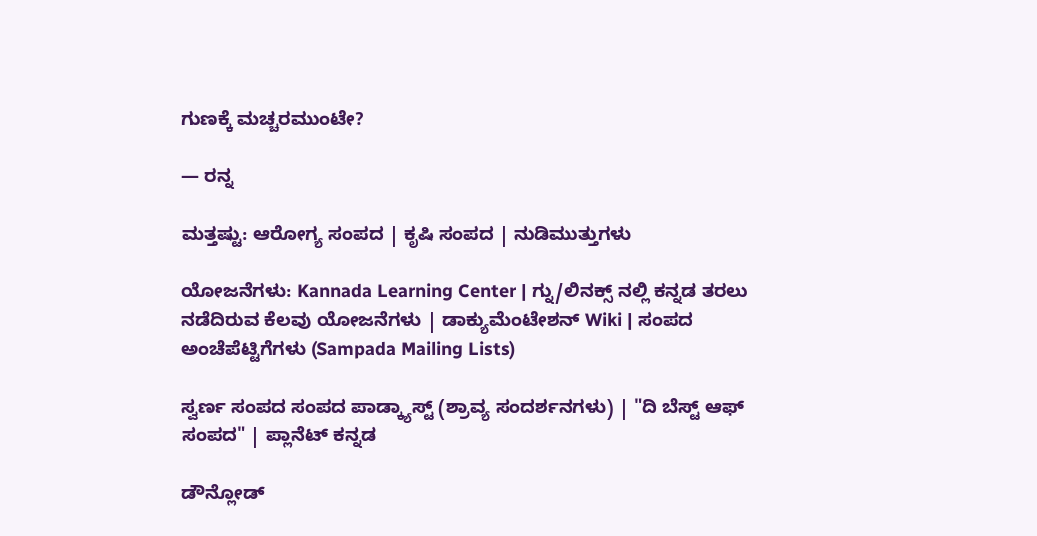ಗುಣಕ್ಕೆ ಮಚ್ಚರಮುಂಟೇ?

— ರನ್ನ

ಮತ್ತಷ್ಟು: ಆರೋಗ್ಯ ಸಂಪದ | ಕೃಷಿ ಸಂಪದ | ನುಡಿಮುತ್ತುಗಳು

ಯೋಜನೆಗಳು: Kannada Learning Center | ಗ್ನು/ಲಿನಕ್ಸ್ ನಲ್ಲಿ ಕನ್ನಡ ತರಲು ನಡೆದಿರುವ ಕೆಲವು ಯೋಜನೆಗಳು | ಡಾಕ್ಯುಮೆಂಟೇಶನ್ Wiki | ಸಂಪದ ಅಂಚೆಪೆಟ್ಟಿಗೆಗಳು (Sampada Mailing Lists)

ಸ್ವರ್ಣ ಸಂಪದ ಸಂಪದ ಪಾಡ್ಕ್ಯಾಸ್ಟ್ (ಶ್ರಾವ್ಯ ಸಂದರ್ಶನಗಳು) | "ದಿ ಬೆಸ್ಟ್ ಆಫ್ ಸಂಪದ" | ಪ್ಲಾನೆಟ್ ಕನ್ನಡ

ಡೌನ್ಲೋಡ್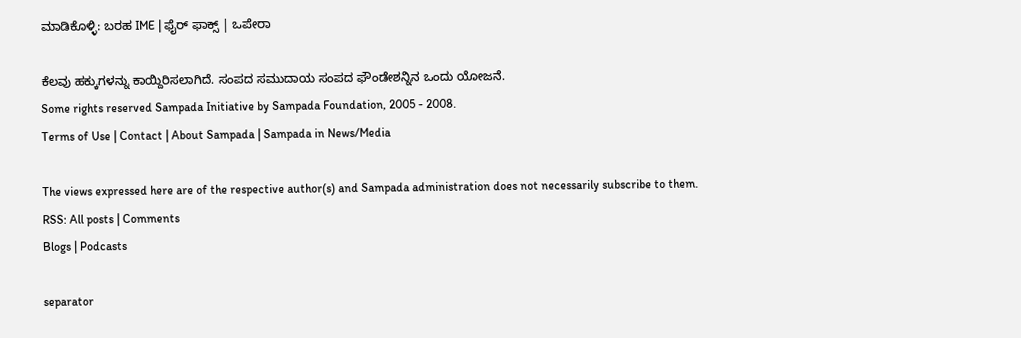ಮಾಡಿಕೊಳ್ಳಿ: ಬರಹ IME | ಫೈರ್ ಫಾಕ್ಸ್ | ಒಪೇರಾ

ಕೆಲವು ಹಕ್ಕುಗಳನ್ನು ಕಾಯ್ದಿರಿಸಲಾಗಿದೆ. ಸಂಪದ ಸಮುದಾಯ ಸಂಪದ ಫೌಂಡೇಶನ್ನಿನ ಒಂದು ಯೋಜನೆ.
Some rights reserved Sampada Initiative by Sampada Foundation, 2005 - 2008.
Terms of Use | Contact | About Sampada | Sampada in News/Media

The views expressed here are of the respective author(s) and Sampada administration does not necessarily subscribe to them.
RSS: All posts | Comments
Blogs | Podcasts

separator